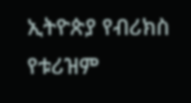ኢትዮጵያ የብሪክስ የቱሪዝም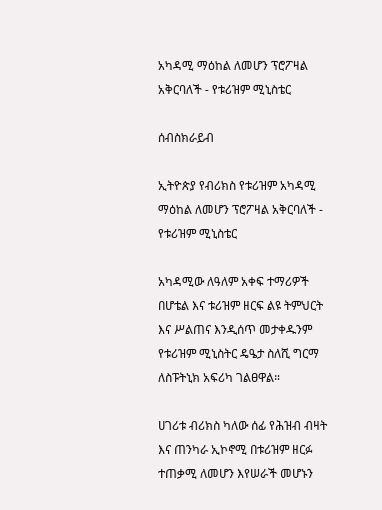አካዳሚ ማዕከል ለመሆን ፕሮፖዛል አቅርባለች - የቱሪዝም ሚኒስቴር

ሰብስክራይብ

ኢትዮጵያ የብሪክስ የቱሪዝም አካዳሚ ማዕከል ለመሆን ፕሮፖዛል አቅርባለች - የቱሪዝም ሚኒስቴር

አካዳሚው ለዓለም አቀፍ ተማሪዎች በሆቴል እና ቱሪዝም ዘርፍ ልዩ ትምህርት እና ሥልጠና እንዲሰጥ መታቀዱንም የቱሪዝም ሚኒስትር ዴዔታ ስለሺ ግርማ ለስፑትኒክ አፍሪካ ገልፀዋል።

ሀገሪቱ ብሪክስ ካለው ሰፊ የሕዝብ ብዛት እና ጠንካራ ኢኮኖሚ በቱሪዝም ዘርፉ ተጠቃሚ ለመሆን እየሠራች መሆኑን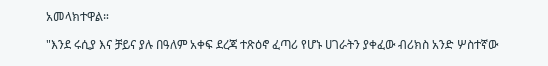አመላክተዋል።

"እንደ ሩሲያ እና ቻይና ያሉ በዓለም አቀፍ ደረጃ ተጽዕኖ ፈጣሪ የሆኑ ሀገራትን ያቀፈው ብሪክስ አንድ ሦስተኛው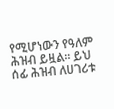የሚሆነውን የዓለም ሕዝብ ይዟል። ይህ ሰፊ ሕዝብ ለሀገሪቱ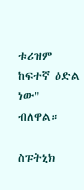ቱሪዝም ከፍተኛ ዕድል ነው" ብለዋል።

ስፑትኒክ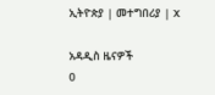ኢትዮጵያ | መተግበሪያ | X

አዳዲስ ዜናዎች
0